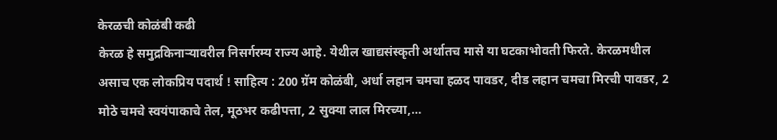केरळची कोळंबी कढी
केरळ हे समुद्रकिनाऱ्यावरील निसर्गरम्य राज्य आहे. येथील खाद्यसंस्कृती अर्थातच मासे या घटकाभोवती फिरते. केरळमधील असाच एक लोकप्रिय पदार्थ ! साहित्य : 200 ग्रॅम कोळंबी, अर्धा लहान चमचा हळद पावडर, दीड लहान चमचा मिरची पावडर, 2 मोठे चमचे स्वयंपाकाचे तेल, मूठभर कढीपत्ता, 2 सुक्या लाल मिरच्या,…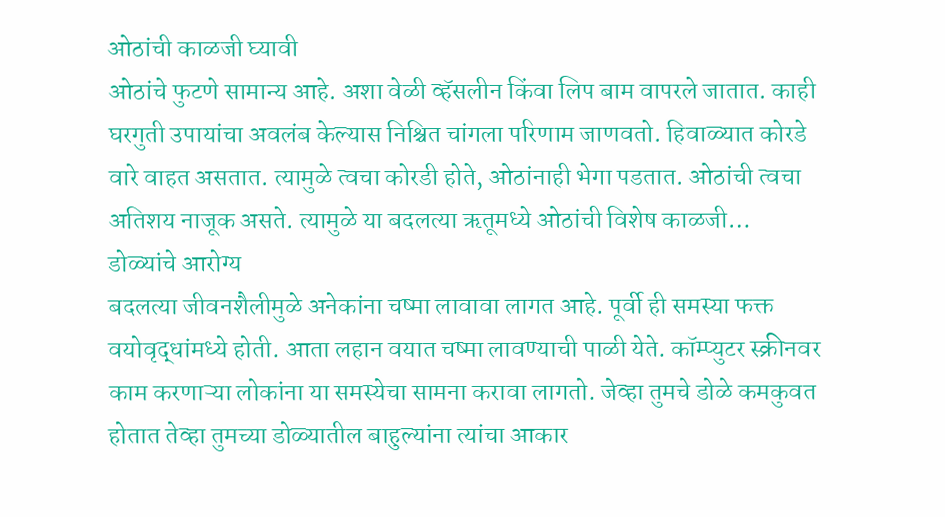ओठांची काळजी घ्यावी
ओठांचे फुटणे सामान्य आहे. अशा वेळी व्हॅसलीन किंवा लिप बाम वापरले जातात. काही घरगुती उपायांचा अवलंब केल्यास निश्चित चांगला परिणाम जाणवतो. हिवाळ्यात कोरडे वारे वाहत असतात. त्यामुळे त्वचा कोरडी होते, ओठांनाही भेगा पडतात. ओठांची त्वचा अतिशय नाजूक असते. त्यामुळे या बदलत्या ऋतूमध्ये ओठांची विशेष काळजी…
डोळ्यांचे आरोग्य
बदलत्या जीवनशैलीमुळे अनेकांना चष्मा लावावा लागत आहे. पूर्वी ही समस्या फक्त वयोवृद्धांमध्ये होती. आता लहान वयात चष्मा लावण्याची पाळी येते. कॉम्प्युटर स्क्रीनवर काम करणाऱ्या लोकांना या समस्येचा सामना करावा लागतो. जेव्हा तुमचे डोळे कमकुवत होतात तेव्हा तुमच्या डोळ्यातील बाहुल्यांना त्यांचा आकार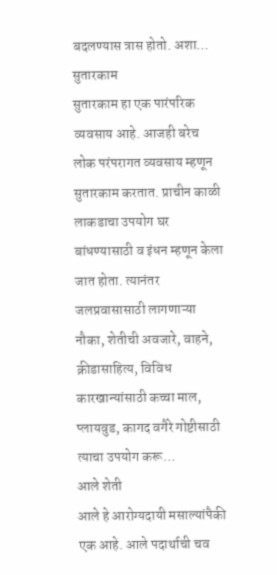बदलण्यास त्रास होतो. अशा…
सुतारकाम
सुतारकाम हा एक पारंपरिक व्यवसाय आहे. आजही बरेच लोक परंपरागत व्यवसाय म्हणून सुतारकाम करतात. प्राचीन काळी लाकडाचा उपयोग घर बांधण्यासाठी व इंधन म्हणून केला जात होता. त्यानंतर जलप्रवासासाठी लागणाऱ्या नौका, शेतीची अवजारे, वाहने, क्रीडासाहित्य, विविध कारखान्यांसाठी कच्चा माल, प्लायवुड, कागद वगैरे गोष्टीसाठी त्याचा उपयोग करू…
आले शेती
आले हे आरोग्यदायी मसाल्यांपैकी एक आहे. आले पदार्थाची चव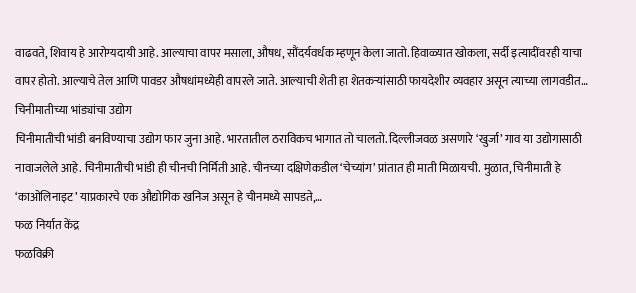वाढवते, शिवाय हे आरोग्यदायी आहे. आल्याचा वापर मसाला, औषध, सौंदर्यवर्धक म्हणून केला जातो. हिवाळ्यात खोकला, सर्दी इत्यादींवरही याचा वापर होतो. आल्याचे तेल आणि पावडर औषधांमध्येही वापरले जाते. आल्याची शेती हा शेतकऱ्यांसाठी फायदेशीर व्यवहार असून त्याच्या लागवडीत…
चिनीमातीच्या भांड्यांचा उद्योग
चिनीमातीची भांडी बनविण्याचा उद्योग फार जुना आहे. भारतातील ठराविकच भागात तो चालतो. दिल्लीजवळ असणारे ‘खुर्जा’ गाव या उद्योगासाठी नावाजलेले आहे. चिनीमातीची भांडी ही चीनची निर्मिती आहे. चीनच्या दक्षिणेकडील ‘चेच्यांग’ प्रांतात ही माती मिळायची. मुळात, चिनीमाती हे ‘काओलिनाइट’ याप्रकारचे एक औद्योगिक खनिज असून हे चीनमध्ये सापडते,…
फळ निर्यात केंद्र
फळविक्री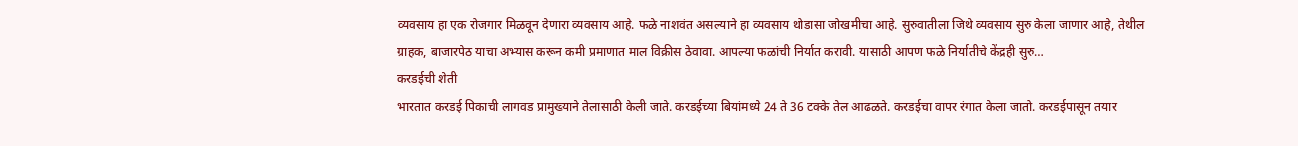व्यवसाय हा एक रोजगार मिळवून देणारा व्यवसाय आहे. फळे नाशवंत असल्याने हा व्यवसाय थोडासा जोखमीचा आहे. सुरुवातीला जिथे व्यवसाय सुरु केला जाणार आहे, तेथील ग्राहक, बाजारपेठ याचा अभ्यास करून कमी प्रमाणात माल विक्रीस ठेवावा. आपल्या फळांची निर्यात करावी. यासाठी आपण फळे निर्यातीचे केंद्रही सुरु…
करडईची शेती
भारतात करडई पिकाची लागवड प्रामुख्याने तेलासाठी केली जाते. करडईच्या बियांमध्ये 24 ते 36 टक्के तेल आढळते. करडईचा वापर रंगात केला जातो. करडईपासून तयार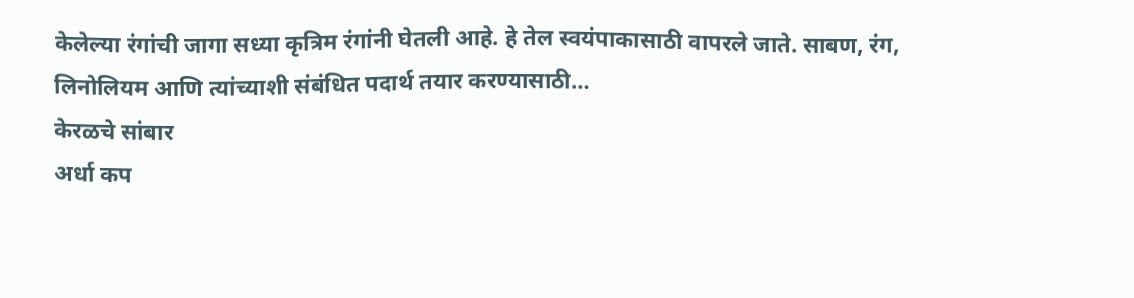केलेल्या रंगांची जागा सध्या कृत्रिम रंगांनी घेतली आहे. हे तेल स्वयंपाकासाठी वापरले जाते. साबण, रंग, लिनोलियम आणि त्यांच्याशी संबंधित पदार्थ तयार करण्यासाठी…
केरळचे सांबार
अर्धा कप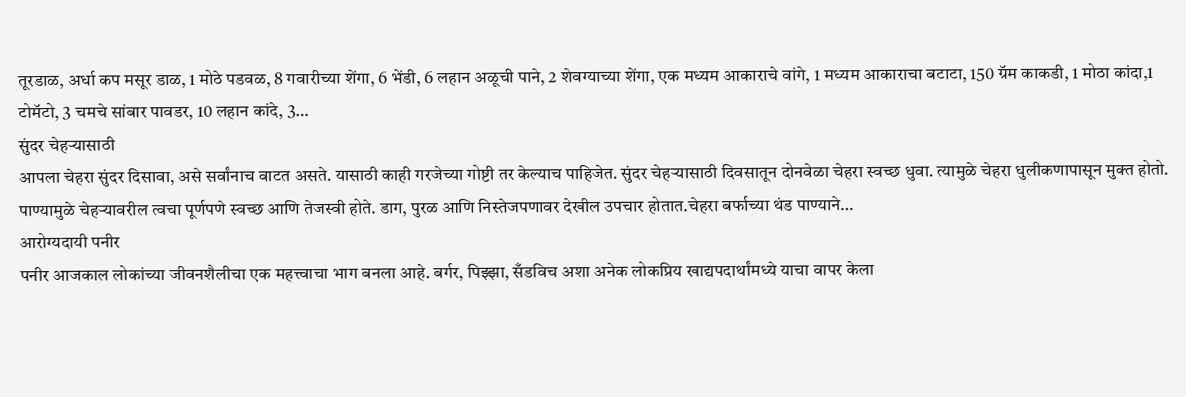तूरडाळ, अर्धा कप मसूर डाळ, 1 मोठे पडवळ, 8 गवारीच्या शेंगा, 6 भेंडी, 6 लहान अळूची पाने, 2 शेवग्याच्या शेंगा, एक मध्यम आकाराचे वांगे, 1 मध्यम आकाराचा बटाटा, 150 ग्रॅम काकडी, 1 मोठा कांदा,1 टोमॅटो, 3 चमचे सांबार पावडर, 10 लहान कांदे, 3…
सुंदर चेहऱ्यासाठी
आपला चेहरा सुंदर दिसावा, असे सर्वांनाच वाटत असते. यासाठी काही गरजेच्या गोष्टी तर केल्याच पाहिजेत. सुंदर चेहऱ्यासाठी दिवसातून दोनवेळा चेहरा स्वच्छ धुवा. त्यामुळे चेहरा धुलीकणापासून मुक्त होतो. पाण्यामुळे चेहऱ्यावरील त्वचा पूर्णपणे स्वच्छ आणि तेजस्वी होते. डाग, पुरळ आणि निस्तेजपणावर देखील उपचार होतात.चेहरा बर्फाच्या थंड पाण्याने…
आरोग्यदायी पनीर
पनीर आजकाल लोकांच्या जीवनशैलीचा एक महत्त्वाचा भाग बनला आहे. बर्गर, पिझ्झा, सँडविच अशा अनेक लोकप्रिय खाद्यपदार्थांमध्ये याचा वापर केला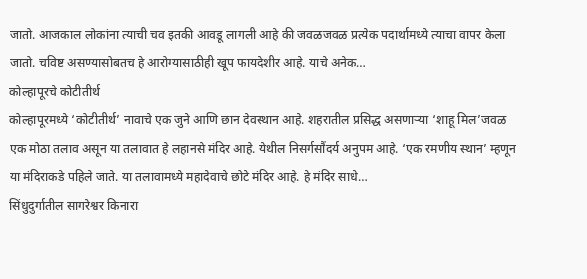जातो. आजकाल लोकांना त्याची चव इतकी आवडू लागली आहे की जवळजवळ प्रत्येक पदार्थामध्ये त्याचा वापर केला जातो. चविष्ट असण्यासोबतच हे आरोग्यासाठीही खूप फायदेशीर आहे. याचे अनेक…
कोल्हापूरचे कोटीतीर्थ
कोल्हापूरमध्ये ‘कोटीतीर्थ’ नावाचे एक जुने आणि छान देवस्थान आहे. शहरातील प्रसिद्ध असणाऱ्या ‘शाहू मिल’जवळ एक मोठा तलाव असून या तलावात हे लहानसे मंदिर आहे. येथील निसर्गसौंदर्य अनुपम आहे. ‘एक रमणीय स्थान’ म्हणून या मंदिराकडे पहिले जाते. या तलावामध्ये महादेवाचे छोटे मंदिर आहे. हे मंदिर साधे…
सिंधुदुर्गातील सागरेश्वर किनारा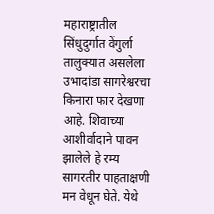महाराष्ट्रातील सिंधुदुर्गात वेंगुर्ला तालुक्यात असलेला उभादांडा सागरेश्वरचा किनारा फार देखणा आहे. शिवाच्या आशीर्वादाने पावन झालेले हे रम्य सागरतीर पाहताक्षणी मन वेधून घेते. येथे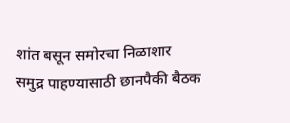शांत बसून समोरचा निळाशार समुद्र पाहण्यासाठी छानपैकी बैठक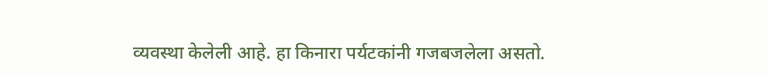व्यवस्था केलेली आहे. हा किनारा पर्यटकांनी गजबजलेला असतो.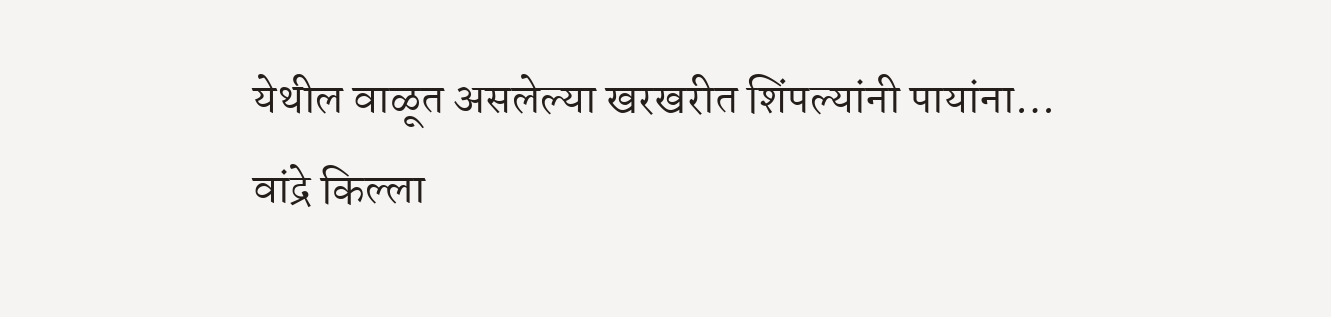येथील वाळूत असलेल्या खरखरीत शिंपल्यांनी पायांना…
वांद्रे किल्ला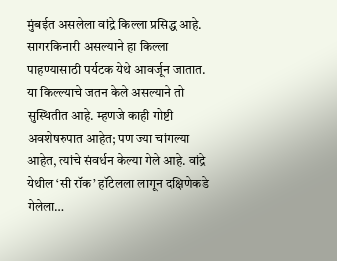मुंबईत असलेला वांद्रे किल्ला प्रसिद्ध आहे. सागरकिनारी असल्याने हा किल्ला पाहण्यासाठी पर्यटक येथे आवर्जून जातात. या किल्ल्याचे जतन केले असल्याने तो सुस्थितीत आहे. म्हणजे काही गोष्टी अवशेषरुपात आहेत; पण ज्या चांगल्या आहेत, त्यांचे संवर्धन केल्या गेले आहे. वांद्रे येथील ‘सी रॉक’ हॉटेलला लागून दक्षिणेकडे गेलेला…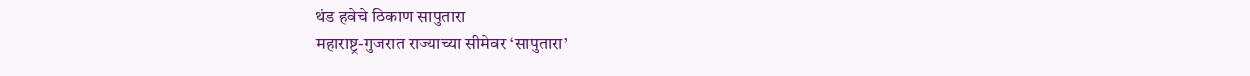थंड हवेचे ठिकाण सापुतारा
महाराष्ट्र-गुजरात राज्याच्या सीमेवर ‘सापुतारा’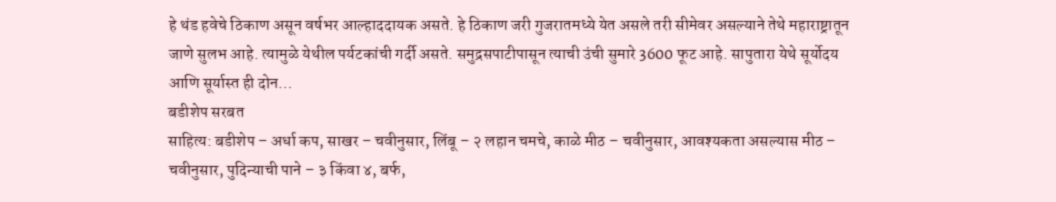हे थंड हवेचे ठिकाण असून वर्षभर आल्हाददायक असते. हे ठिकाण जरी गुजरातमध्ये येत असले तरी सीमेवर असल्याने तेथे महाराष्ट्रातून जाणे सुलभ आहे. त्यामुळे येथील पर्यटकांची गर्दी असते. समुद्रसपाटीपासून त्याची उंची सुमारे 3600 फूट आहे. सापुतारा येथे सूर्योदय आणि सूर्यास्त ही दोन…
बडीशेप सरबत
साहित्य: बडीशेप – अर्धा कप, साखर – चवीनुसार, लिंबू – २ लहान चमचे, काळे मीठ – चवीनुसार, आवश्यकता असल्यास मीठ – चवीनुसार, पुदिन्याची पाने – ३ किंवा ४, बर्फ,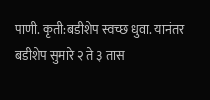पाणी. कृती:बडीशेप स्वच्छ धुवा. यानंतर बडीशेप सुमारे २ ते ३ तास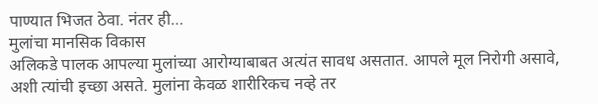पाण्यात भिजत ठेवा. नंतर ही…
मुलांचा मानसिक विकास
अलिकडे पालक आपल्या मुलांच्या आरोग्याबाबत अत्यंत सावध असतात. आपले मूल निरोगी असावे, अशी त्यांची इच्छा असते. मुलांना केवळ शारीरिकच नव्हे तर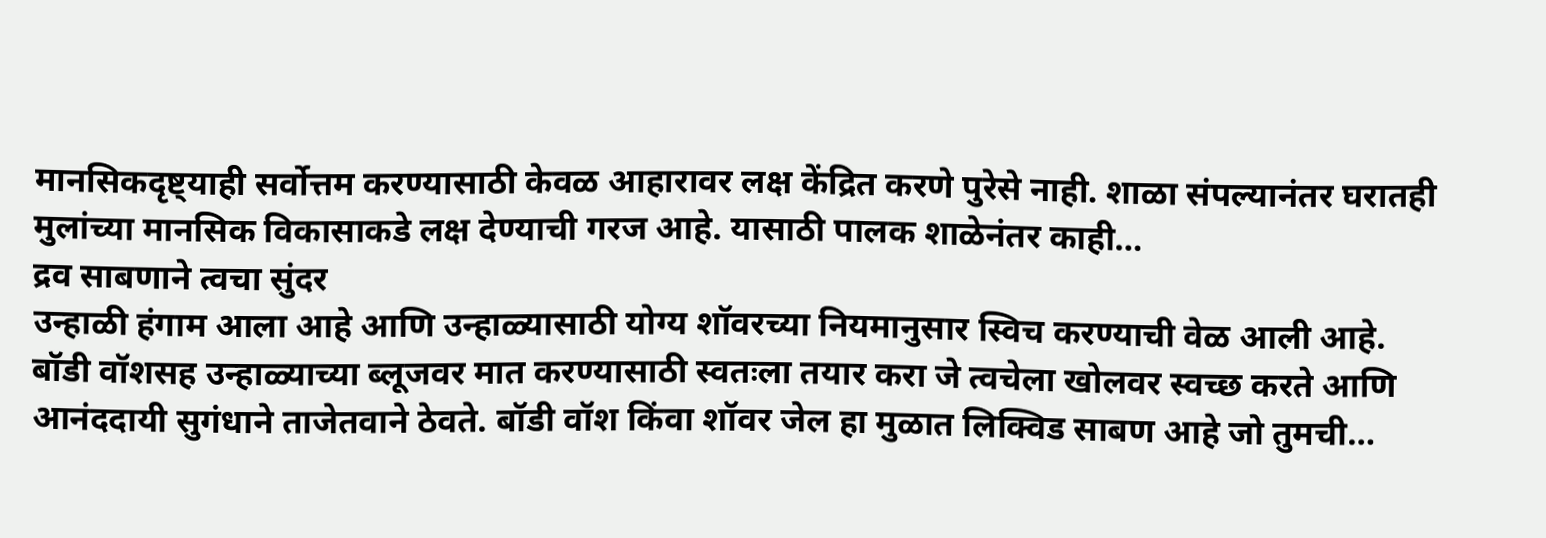मानसिकदृष्ट्याही सर्वोत्तम करण्यासाठी केवळ आहारावर लक्ष केंद्रित करणे पुरेसे नाही. शाळा संपल्यानंतर घरातही मुलांच्या मानसिक विकासाकडे लक्ष देण्याची गरज आहे. यासाठी पालक शाळेनंतर काही…
द्रव साबणाने त्वचा सुंदर
उन्हाळी हंगाम आला आहे आणि उन्हाळ्यासाठी योग्य शॉवरच्या नियमानुसार स्विच करण्याची वेळ आली आहे. बॉडी वॉशसह उन्हाळ्याच्या ब्लूजवर मात करण्यासाठी स्वतःला तयार करा जे त्वचेला खोलवर स्वच्छ करते आणि आनंददायी सुगंधाने ताजेतवाने ठेवते. बॉडी वॉश किंवा शॉवर जेल हा मुळात लिक्विड साबण आहे जो तुमची…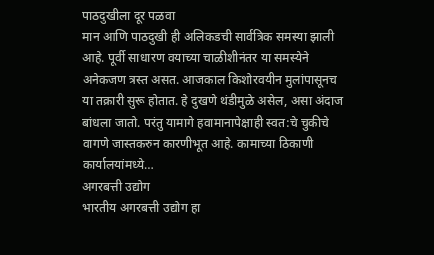पाठदुखीला दूर पळवा
मान आणि पाठदुखी ही अलिकडची सार्वत्रिक समस्या झाली आहे. पूर्वी साधारण वयाच्या चाळीशीनंतर या समस्येने अनेकजण त्रस्त असत. आजकाल किशोरवयीन मुलांपासूनच या तक्रारी सुरू होतात. हे दुखणे थंडीमुळे असेल, असा अंदाज बांधला जातो. परंतु यामागे हवामानापेक्षाही स्वत:चे चुकीचे वागणे जास्तकरुन कारणीभूत आहे. कामाच्या ठिकाणी कार्यालयांमध्ये…
अगरबत्ती उद्योग
भारतीय अगरबत्ती उद्योग हा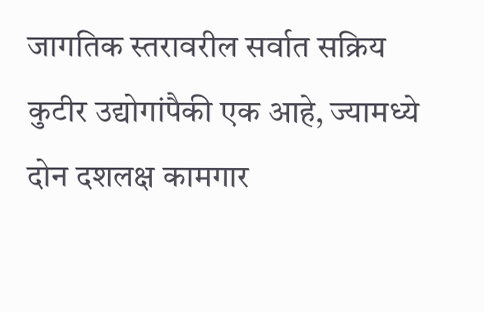जागतिक स्तरावरील सर्वात सक्रिय कुटीर उद्योगांपैकी एक आहे, ज्यामध्ये दोन दशलक्ष कामगार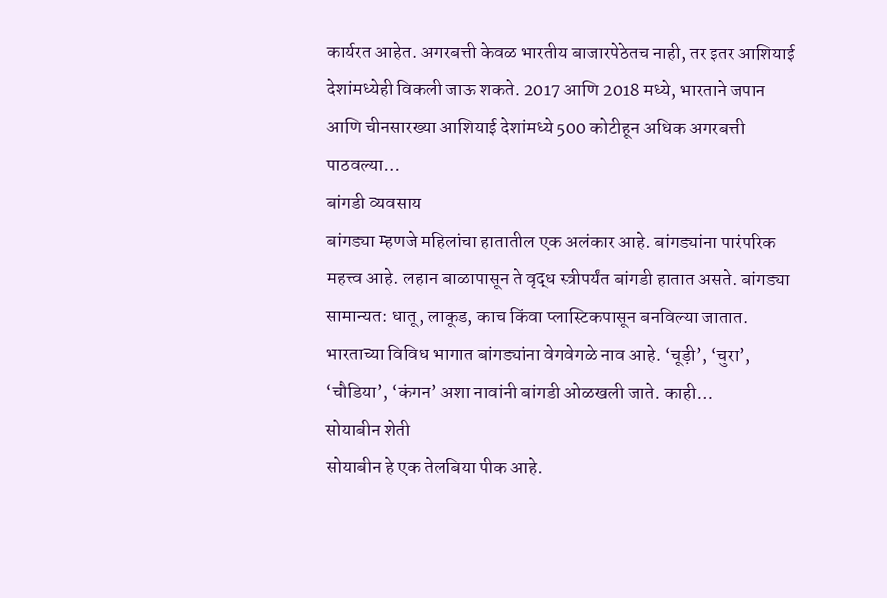कार्यरत आहेत. अगरबत्ती केवळ भारतीय बाजारपेठेतच नाही, तर इतर आशियाई देशांमध्येही विकली जाऊ शकते. 2017 आणि 2018 मध्ये, भारताने जपान आणि चीनसारख्या आशियाई देशांमध्ये 500 कोटीहून अधिक अगरबत्ती पाठवल्या…
बांगडी व्यवसाय
बांगड्या म्हणजे महिलांचा हातातील एक अलंकार आहे. बांगड्यांना पारंपरिक महत्त्व आहे. लहान बाळापासून ते वृद्ध स्त्रीपर्यंत बांगडी हातात असते. बांगड्या सामान्यत: धातू, लाकूड, काच किंवा प्लास्टिकपासून बनविल्या जातात. भारताच्या विविध भागात बांगड्यांना वेगवेगळे नाव आहे. ‘चूड़ी’, ‘चुरा’, ‘चौडिया’, ‘कंगन’ अशा नावांनी बांगडी ओळखली जाते. काही…
सोयाबीन शेती
सोयाबीन हे एक तेलबिया पीक आहे.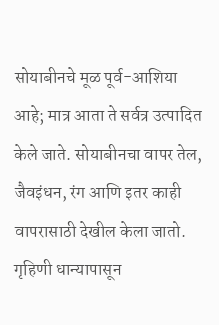सोयाबीनचे मूळ पूर्व-आशिया आहे; मात्र आता ते सर्वत्र उत्पादित केले जाते. सोयाबीनचा वापर तेल, जैवइंधन, रंग आणि इतर काही वापरासाठी देखील केला जातो. गृहिणी धान्यापासून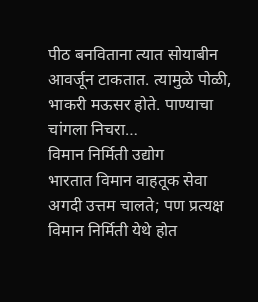पीठ बनविताना त्यात सोयाबीन आवर्जून टाकतात. त्यामुळे पोळी, भाकरी मऊसर होते. पाण्याचा चांगला निचरा…
विमान निर्मिती उद्योग
भारतात विमान वाहतूक सेवा अगदी उत्तम चालते; पण प्रत्यक्ष विमान निर्मिती येथे होत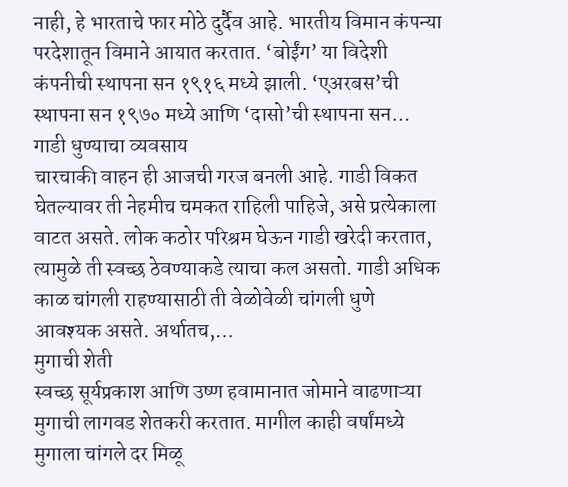नाही, हे भारताचे फार मोठे दुर्दैव आहे. भारतीय विमान कंपन्या परदेशातून विमाने आयात करतात. ‘बोईंग’ या विदेशी कंपनीची स्थापना सन १९१६ मध्ये झाली. ‘एअरबस’ची स्थापना सन १९७० मध्ये आणि ‘दासो’ची स्थापना सन…
गाडी धुण्याचा व्यवसाय
चारचाकी वाहन ही आजची गरज बनली आहे. गाडी विकत घेतल्यावर ती नेहमीच चमकत राहिली पाहिजे, असे प्रत्येकाला वाटत असते. लोक कठोर परिश्रम घेऊन गाडी खरेदी करतात, त्यामुळे ती स्वच्छ ठेवण्याकडे त्याचा कल असतो. गाडी अधिक काळ चांगली राहण्यासाठी ती वेळोवेळी चांगली धुणे आवश्यक असते. अर्थातच,…
मुगाची शेती
स्वच्छ सूर्यप्रकाश आणि उष्ण हवामानात जोमाने वाढणाऱ्या मुगाची लागवड शेतकरी करतात. मागील काही वर्षांमध्ये मुगाला चांगले दर मिळू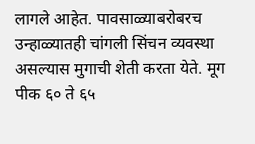लागले आहेत. पावसाळ्याबरोबरच उन्हाळ्यातही चांगली सिंचन व्यवस्था असल्यास मुगाची शेती करता येते. मूग पीक ६० ते ६५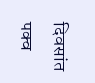दिवसांत पक्व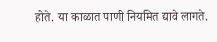होते. या काळात पाणी नियमित द्यावे लागते.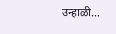उन्हाळी…